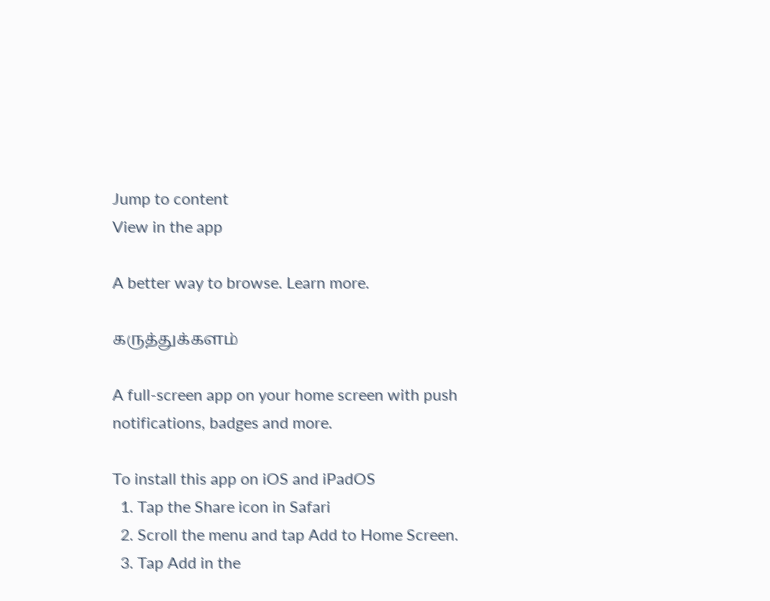Jump to content
View in the app

A better way to browse. Learn more.

கருத்துக்களம்

A full-screen app on your home screen with push notifications, badges and more.

To install this app on iOS and iPadOS
  1. Tap the Share icon in Safari
  2. Scroll the menu and tap Add to Home Screen.
  3. Tap Add in the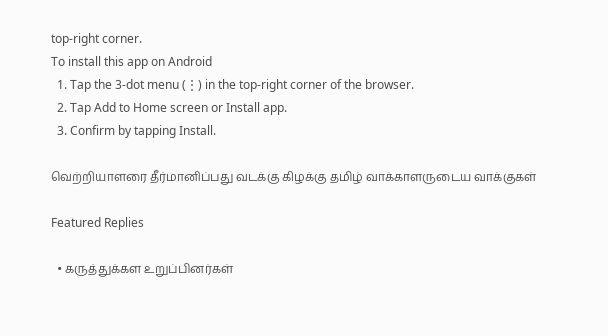top-right corner.
To install this app on Android
  1. Tap the 3-dot menu (⋮) in the top-right corner of the browser.
  2. Tap Add to Home screen or Install app.
  3. Confirm by tapping Install.

வெற்றியாளரை தீர்மானிப்பது வடக்கு கிழக்கு தமிழ் வாக்காளருடைய வாக்குகள்

Featured Replies

  • கருத்துக்கள உறுப்பினர்கள்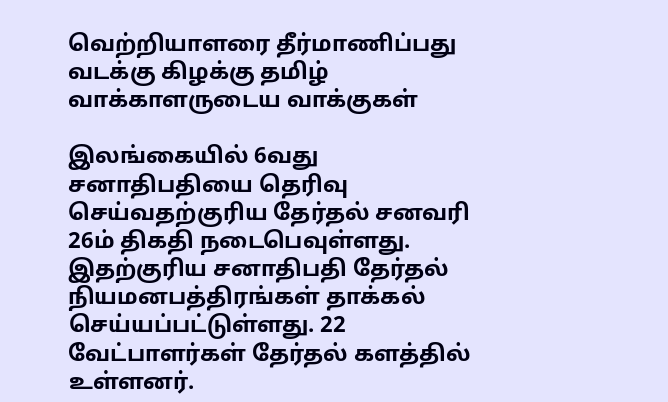வெற்றியாளரை தீர்மாணிப்பது வடக்கு கிழக்கு தமிழ் வாக்காளருடைய வாக்குகள்

இலங்கையில் 6வது சனாதிபதியை தெரிவு செய்வதற்குரிய தேர்தல் சனவரி 26ம் திகதி நடைபெவுள்ளது. இதற்குரிய சனாதிபதி தேர்தல் நியமனபத்திரங்கள் தாக்கல் செய்யப்பட்டுள்ளது. 22 வேட்பாளர்கள் தேர்தல் களத்தில் உள்ளனர்.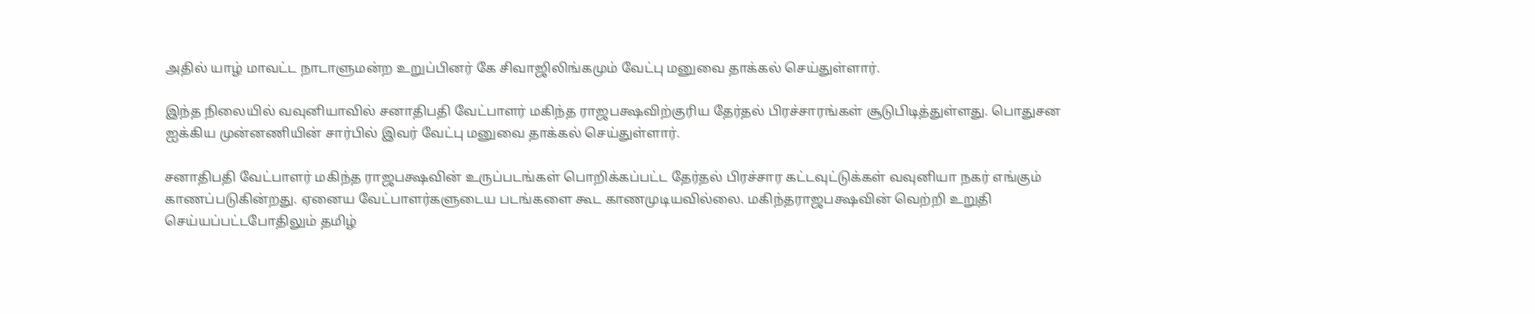அதில் யாழ் மாவட்ட நாடாளுமன்ற உறுப்பினர் கே சிவாஜிலிங்கமும் வேட்பு மனுவை தாக்கல் செய்துள்ளார்.

இந்த நிலையில் வவுனியாவில் சனாதிபதி வேட்பாளர் மகிந்த ராஜபக்ஷவிற்குரிய தேர்தல் பிரச்சாரங்கள் சூடுபிடித்துள்ளது. பொதுசன ஐக்கிய முன்னணியின் சார்பில் இவர் வேட்பு மனுவை தாக்கல் செய்துள்ளார்.

சனாதிபதி வேட்பாளர் மகிந்த ராஜபக்ஷவின் உருப்படங்கள் பொறிக்கப்பட்ட தேர்தல் பிரச்சார கட்டவுட்டுக்கள் வவுனியா நகர் எங்கும் காணப்படுகின்றது. ஏனைய வேட்பாளர்களுடைய படங்களை கூட காணமுடியவில்லை. மகிந்தராஜபக்ஷவின் வெற்றி உறுதி செய்யப்பட்டபோதிலும் தமிழ்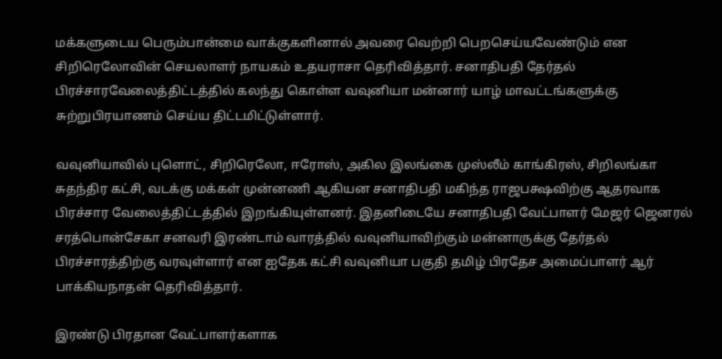மக்களுடைய பெரும்பான்மை வாக்குகளினால் அவரை வெற்றி பெறசெய்யவேண்டும் என சிறிரெலோவின் செயலாளர் நாயகம் உதயராசா தெரிவித்தார். சனாதிபதி தேர்தல் பிரச்சாரவேலைத்திட்டத்தில் கலந்து கொள்ள வவுனியா மன்னார் யாழ் மாவட்டங்களுக்கு சுற்றுபிரயாணம் செய்ய திட்டமிட்டுள்ளார்.

வவுனியாவில் புளொட், சிறிரெலோ, ஈரோஸ், அகில இலங்கை முஸ்லீம் காங்கிரஸ், சிறிலங்கா சுதந்திர கட்சி, வடக்கு மக்கள் முன்னணி ஆகியன சனாதிபதி மகிந்த ராஜபக்ஷவிற்கு ஆதரவாக பிரச்சார வேலைத்திட்டத்தில் இறங்கியுள்ளனர். இதனிடையே சனாதிபதி வேட்பாளர் மேஜர் ஜெனரல் சரத்பொன்சேகா சனவரி இரண்டாம் வாரத்தில் வவுனியாவிற்கும் மன்னாருக்கு தேர்தல் பிரச்சாரத்திற்கு வரவுள்ளார் என ஐதேக கட்சி வவுனியா பகுதி தமிழ் பிரதேச அமைப்பாளர் ஆர் பாக்கியநாதன் தெரிவித்தார்.

இரண்டு பிரதான வேட்பாளர்களாக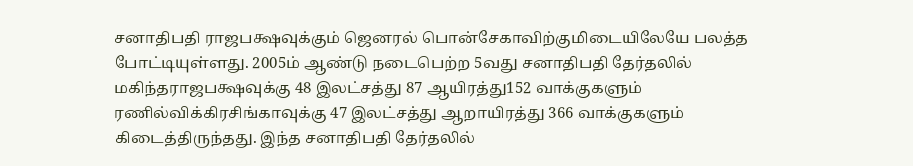சனாதிபதி ராஜபக்ஷவுக்கும் ஜெனரல் பொன்சேகாவிற்குமிடையிலேயே பலத்த போட்டியுள்ளது. 2005ம் ஆண்டு நடைபெற்ற 5வது சனாதிபதி தேர்தலில் மகிந்தராஜபக்ஷவுக்கு 48 இலட்சத்து 87 ஆயிரத்து152 வாக்குகளும் ரணில்விக்கிரசிங்காவுக்கு 47 இலட்சத்து ஆறாயிரத்து 366 வாக்குகளும் கிடைத்திருந்தது. இந்த சனாதிபதி தேர்தலில்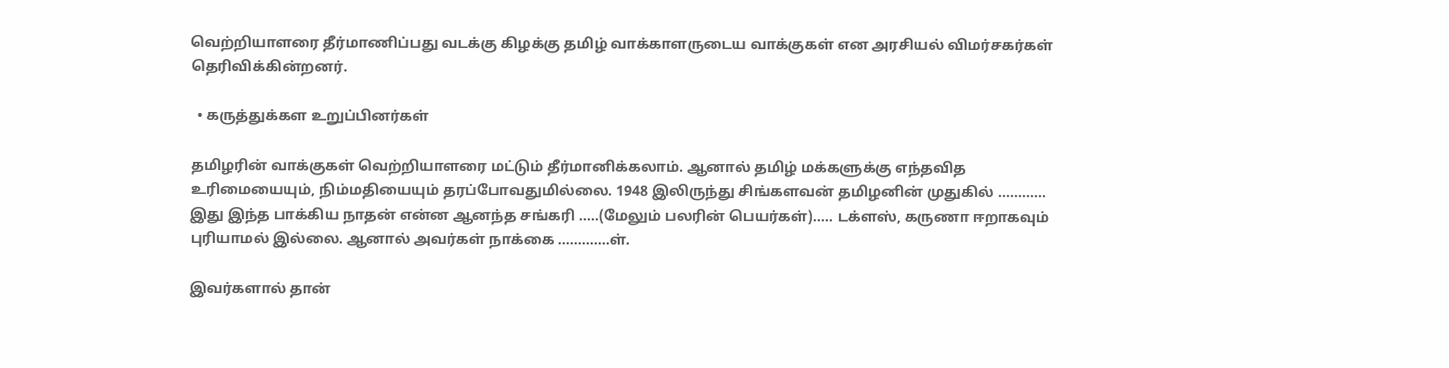வெற்றியாளரை தீர்மாணிப்பது வடக்கு கிழக்கு தமிழ் வாக்காளருடைய வாக்குகள் என அரசியல் விமர்சகர்கள் தெரிவிக்கின்றனர்.

  • கருத்துக்கள உறுப்பினர்கள்

தமிழரின் வாக்குகள் வெற்றியாளரை மட்டும் தீர்மானிக்கலாம். ஆனால் தமிழ் மக்களுக்கு எந்தவித உரிமையையும், நிம்மதியையும் தரப்போவதுமில்லை. 1948 இலிருந்து சிங்களவன் தமிழனின் முதுகில் ............ இது இந்த பாக்கிய நாதன் என்ன ஆனந்த சங்கரி .....(மேலும் பலரின் பெயர்கள்)..... டக்ளஸ், கருணா ஈறாகவும் புரியாமல் இல்லை. ஆனால் அவர்கள் நாக்கை .............ள்.

இவர்களால் தான்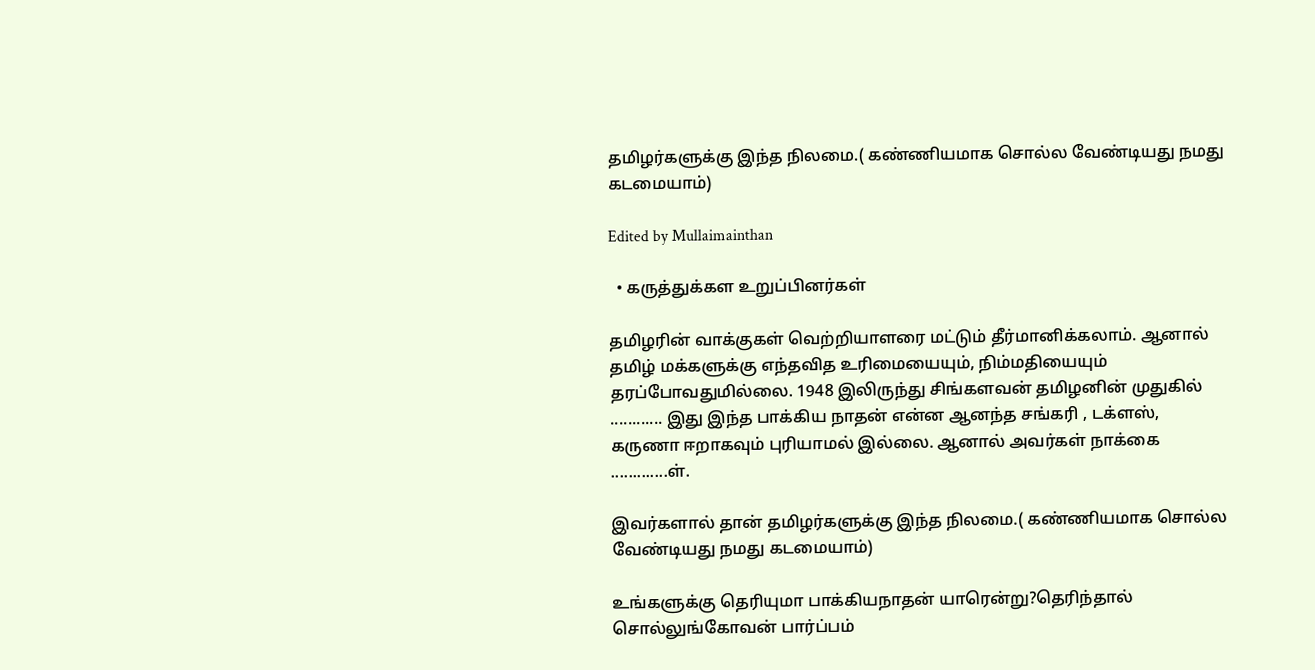தமிழர்களுக்கு இந்த நிலமை.( கண்ணியமாக சொல்ல வேண்டியது நமது கடமையாம்)

Edited by Mullaimainthan

  • கருத்துக்கள உறுப்பினர்கள்

தமிழரின் வாக்குகள் வெற்றியாளரை மட்டும் தீர்மானிக்கலாம். ஆனால் தமிழ் மக்களுக்கு எந்தவித உரிமையையும், நிம்மதியையும் தரப்போவதுமில்லை. 1948 இலிருந்து சிங்களவன் தமிழனின் முதுகில் ............ இது இந்த பாக்கிய நாதன் என்ன ஆனந்த சங்கரி , டக்ளஸ், கருணா ஈறாகவும் புரியாமல் இல்லை. ஆனால் அவர்கள் நாக்கை .............ள்.

இவர்களால் தான் தமிழர்களுக்கு இந்த நிலமை.( கண்ணியமாக சொல்ல வேண்டியது நமது கடமையாம்)

உங்களுக்கு தெரியுமா பாக்கியநாதன் யாரென்று?தெரிந்தால் சொல்லுங்கோவன் பார்ப்பம்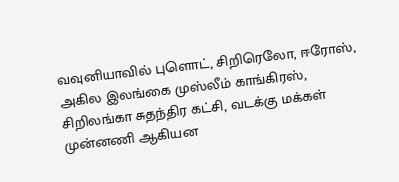வவுனியாவில் புளொட், சிறிரெலோ, ஈரோஸ், அகில இலங்கை முஸ்லீம் காங்கிரஸ், சிறிலங்கா சுதந்திர கட்சி, வடக்கு மக்கள் முன்னணி ஆகியன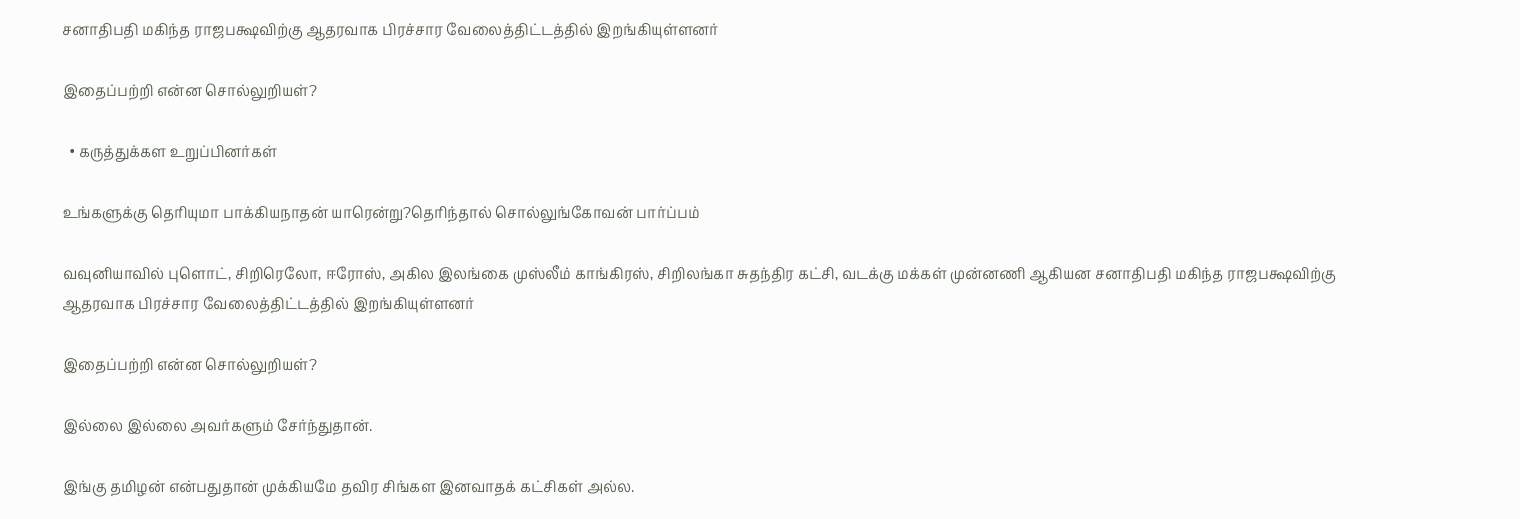சனாதிபதி மகிந்த ராஜபக்ஷவிற்கு ஆதரவாக பிரச்சார வேலைத்திட்டத்தில் இறங்கியுள்ளனர்

இதைப்பற்றி என்ன சொல்லுறியள்?

  • கருத்துக்கள உறுப்பினர்கள்

உங்களுக்கு தெரியுமா பாக்கியநாதன் யாரென்று?தெரிந்தால் சொல்லுங்கோவன் பார்ப்பம்

வவுனியாவில் புளொட், சிறிரெலோ, ஈரோஸ், அகில இலங்கை முஸ்லீம் காங்கிரஸ், சிறிலங்கா சுதந்திர கட்சி, வடக்கு மக்கள் முன்னணி ஆகியன சனாதிபதி மகிந்த ராஜபக்ஷவிற்கு ஆதரவாக பிரச்சார வேலைத்திட்டத்தில் இறங்கியுள்ளனர்

இதைப்பற்றி என்ன சொல்லுறியள்?

இல்லை இல்லை அவர்களும் சேர்ந்துதான்.

இங்கு தமிழன் என்பதுதான் முக்கியமே தவிர சிங்கள இனவாதக் கட்சிகள் அல்ல.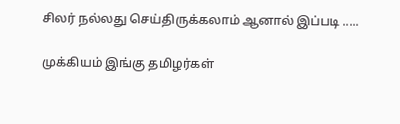சிலர் நல்லது செய்திருக்கலாம் ஆனால் இப்படி .....

முக்கியம் இங்கு தமிழர்கள்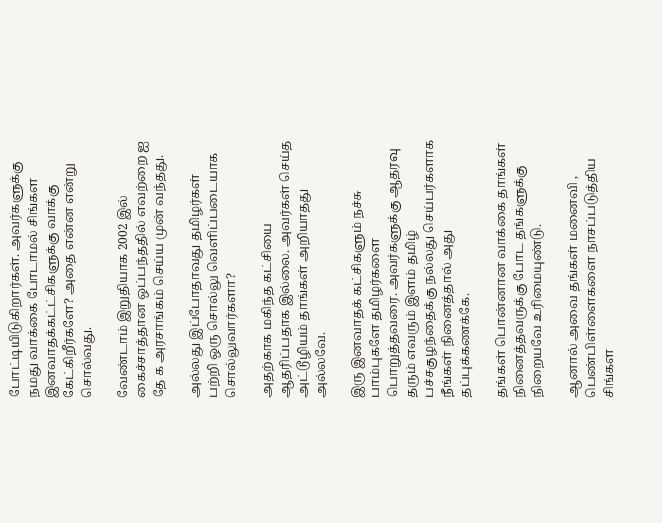போட்டியிடுகிறார்கள். அவர்களுக்கு நமது வாக்கை போடாமல் சிங்கள இனவாதக்கட்ட்சிகளுக்கு வாக்கு கேட்கிறீர்களே? அதை என்ன என்று சொல்வது.

வேண்டாம் இறுதியாக 2002 இல் கைச்சாத்தான ஒப்பந்ததில் எவற்றை ஐ தே க அரசாங்கம் செய்ய முன் வந்தது.

அல்லது இப்போதாவது தமிழர்கள் பற்றி ஒரு சொல்லு வெளிப்படையாக சொல்லுவார்களா?

அதற்காக மகிந்த கட்சியை ஆதரிப்பதாக இல்லை. அவர்கள் செய்த அட்டூழியம் தாங்கள் அறியாதது அல்லவே.

இரு இனவாதக் கட்சிகளும் நச்சு பாம்புகளே தமிழர்களை பொறுத்தவரை. அவர்களுக்கு ஆதரவு தரும் எவரும் இளம் தமிழ் பச்சகுழந்தைக்கு நல்லது செய்பர்களாக நீங்கள் நினைத்தால் அது தப்புக்கணக்கே.

தங்கள் பொன்னான வாக்கை தாங்கள் நினைத்தவருக்கு போட தங்களுக்கு நிறையவே உரிமையுண்டு.

ஆனால் அவை தங்கள் மனைவி , பெண்பிள்ளைகளை நாசப்படுத்திய சிங்கள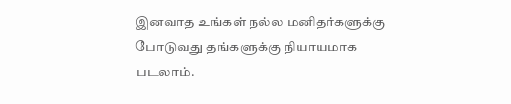இனவாத உங்கள் நல்ல மனிதர்களுக்கு போடுவது தங்களுக்கு நியாயமாக படலாம்.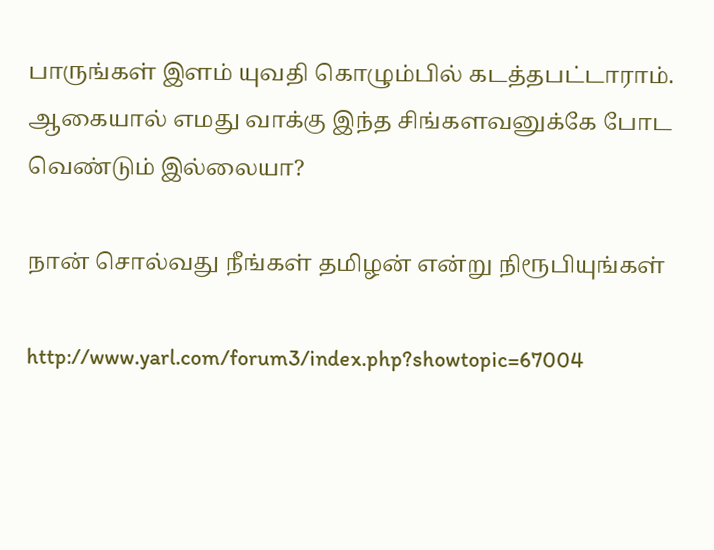பாருங்கள் இளம் யுவதி கொழும்பில் கடத்தபட்டாராம். ஆகையால் எமது வாக்கு இந்த சிங்களவனுக்கே போட வெண்டும் இல்லையா?

நான் சொல்வது நீங்கள் தமிழன் என்று நிரூபியுங்கள்

http://www.yarl.com/forum3/index.php?showtopic=67004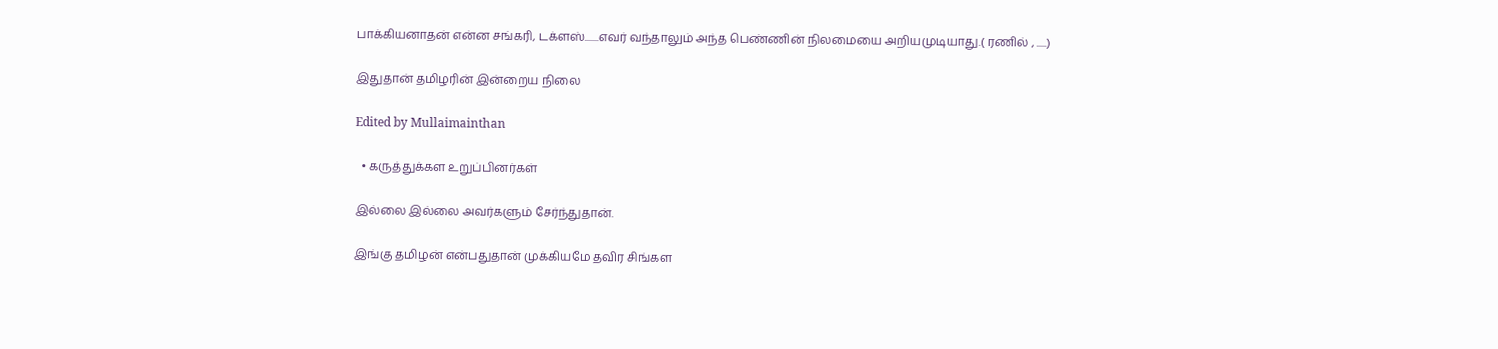பாக்கியனாதன் என்ன சங்கரி, டக்ளஸ்.......எவர் வந்தாலும் அந்த பெண்ணின் நிலமையை அறியமுடியாது.( ரணில் , .....)

இதுதான் தமிழரின் இன்றைய நிலை

Edited by Mullaimainthan

  • கருத்துக்கள உறுப்பினர்கள்

இல்லை இல்லை அவர்களும் சேர்ந்துதான்.

இங்கு தமிழன் என்பதுதான் முக்கியமே தவிர சிங்கள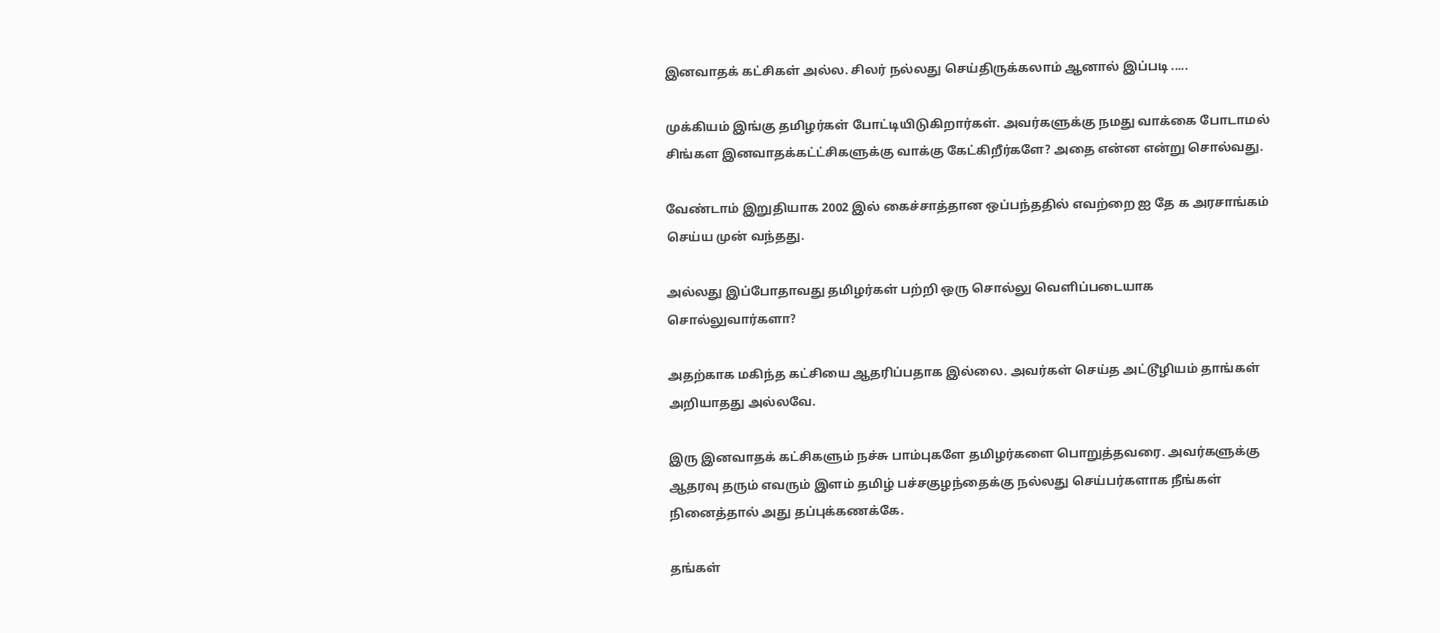இனவாதக் கட்சிகள் அல்ல. சிலர் நல்லது செய்திருக்கலாம் ஆனால் இப்படி .....

முக்கியம் இங்கு தமிழர்கள் போட்டியிடுகிறார்கள். அவர்களுக்கு நமது வாக்கை போடாமல் சிங்கள இனவாதக்கட்ட்சிகளுக்கு வாக்கு கேட்கிறீர்களே? அதை என்ன என்று சொல்வது.

வேண்டாம் இறுதியாக 2002 இல் கைச்சாத்தான ஒப்பந்ததில் எவற்றை ஐ தே க அரசாங்கம் செய்ய முன் வந்தது.

அல்லது இப்போதாவது தமிழர்கள் பற்றி ஒரு சொல்லு வெளிப்படையாக சொல்லுவார்களா?

அதற்காக மகிந்த கட்சியை ஆதரிப்பதாக இல்லை. அவர்கள் செய்த அட்டூழியம் தாங்கள் அறியாதது அல்லவே.

இரு இனவாதக் கட்சிகளும் நச்சு பாம்புகளே தமிழர்களை பொறுத்தவரை. அவர்களுக்கு ஆதரவு தரும் எவரும் இளம் தமிழ் பச்சகுழந்தைக்கு நல்லது செய்பர்களாக நீங்கள் நினைத்தால் அது தப்புக்கணக்கே.

தங்கள்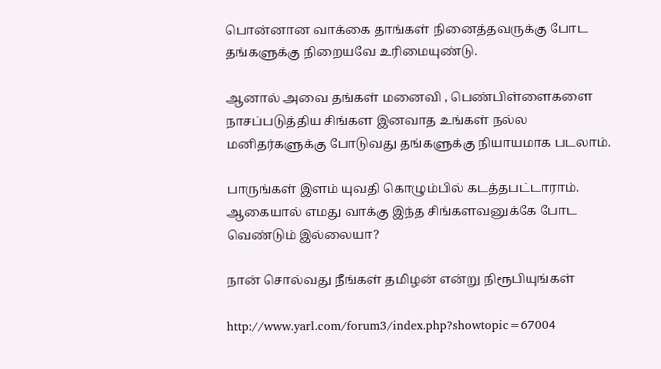பொன்னான வாக்கை தாங்கள் நினைத்தவருக்கு போட தங்களுக்கு நிறையவே உரிமையுண்டு.

ஆனால் அவை தங்கள் மனைவி , பெண்பிள்ளைகளை நாசப்படுத்திய சிங்கள இனவாத உங்கள் நல்ல மனிதர்களுக்கு போடுவது தங்களுக்கு நியாயமாக படலாம்.

பாருங்கள் இளம் யுவதி கொழும்பில் கடத்தபட்டாராம். ஆகையால் எமது வாக்கு இந்த சிங்களவனுக்கே போட வெண்டும் இல்லையா?

நான் சொல்வது நீங்கள் தமிழன் என்று நிரூபியுங்கள்

http://www.yarl.com/forum3/index.php?showtopic=67004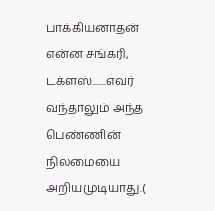பாக்கியனாதன் என்ன சங்கரி, டக்ளஸ்.......எவர் வந்தாலும் அந்த பெண்ணின் நிலமையை அறியமுடியாது.(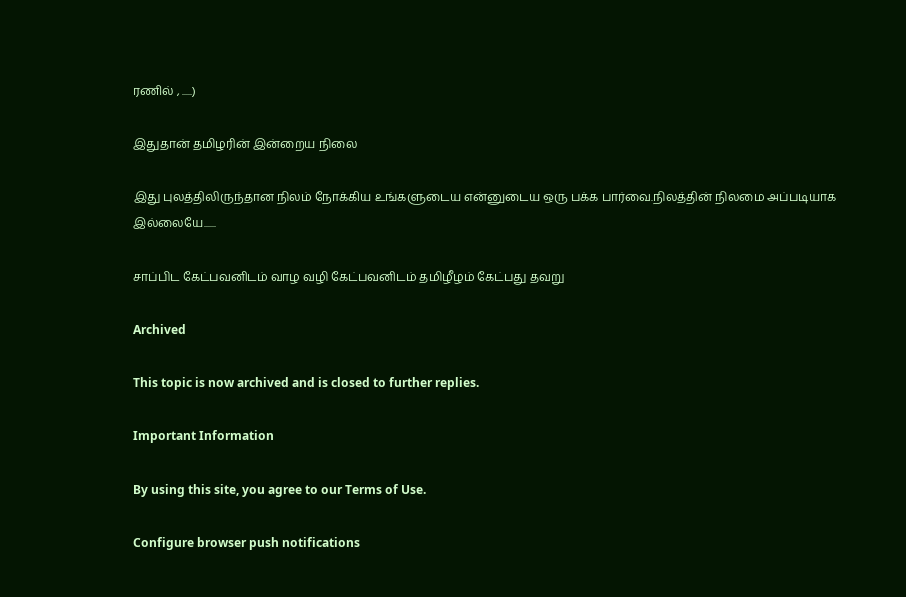ரணில் , .....)

இதுதான் தமிழரின் இன்றைய நிலை

இது புலத்திலிருந்தான நிலம் நோக்கிய உங்களுடைய என்னுடைய ஒரு பக்க பார்வை.நிலத்தின் நிலமை அப்படியாக இல்லையே......

சாப்பிட கேட்பவனிடம் வாழ வழி கேட்பவனிடம் தமிழீழம் கேட்பது தவறு

Archived

This topic is now archived and is closed to further replies.

Important Information

By using this site, you agree to our Terms of Use.

Configure browser push notifications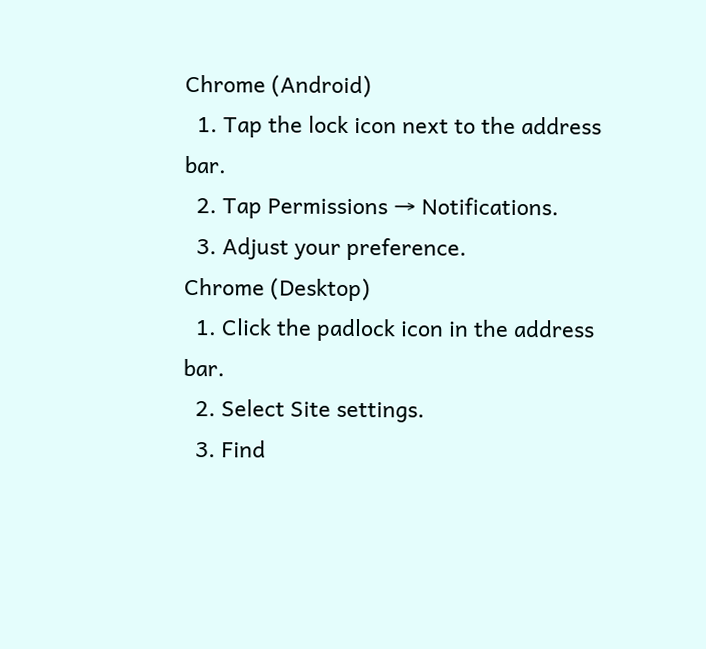Chrome (Android)
  1. Tap the lock icon next to the address bar.
  2. Tap Permissions → Notifications.
  3. Adjust your preference.
Chrome (Desktop)
  1. Click the padlock icon in the address bar.
  2. Select Site settings.
  3. Find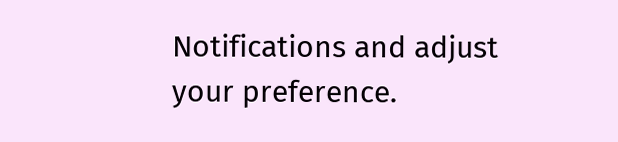Notifications and adjust your preference.